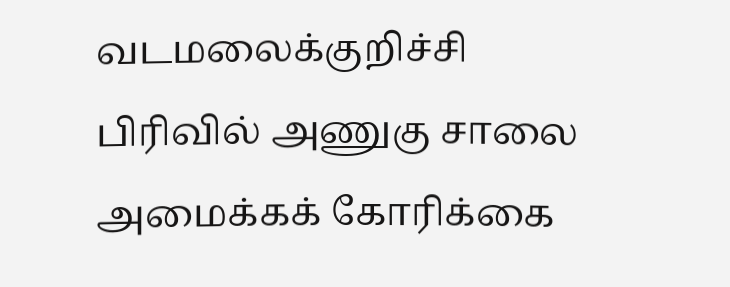வடமலைக்குறிச்சி பிரிவில் அணுகு சாலை அமைக்கக் கோரிக்கை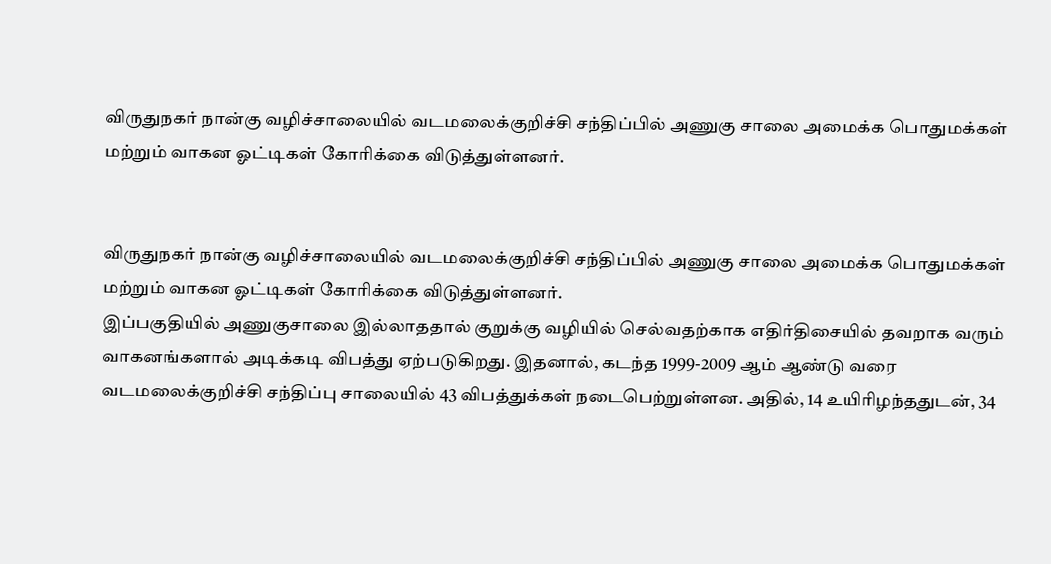விருதுநகர் நான்கு வழிச்சாலையில் வடமலைக்குறிச்சி சந்திப்பில் அணுகு சாலை அமைக்க பொதுமக்கள் மற்றும் வாகன ஓட்டிகள் கோரிக்கை விடுத்துள்ளனர்.


விருதுநகர் நான்கு வழிச்சாலையில் வடமலைக்குறிச்சி சந்திப்பில் அணுகு சாலை அமைக்க பொதுமக்கள் மற்றும் வாகன ஓட்டிகள் கோரிக்கை விடுத்துள்ளனர்.
இப்பகுதியில் அணுகுசாலை இல்லாததால் குறுக்கு வழியில் செல்வதற்காக எதிர்திசையில் தவறாக வரும் வாகனங்களால் அடிக்கடி விபத்து ஏற்படுகிறது. இதனால், கடந்த 1999-2009 ஆம் ஆண்டு வரை வடமலைக்குறிச்சி சந்திப்பு சாலையில் 43 விபத்துக்கள் நடைபெற்றுள்ளன. அதில், 14 உயிரிழந்ததுடன், 34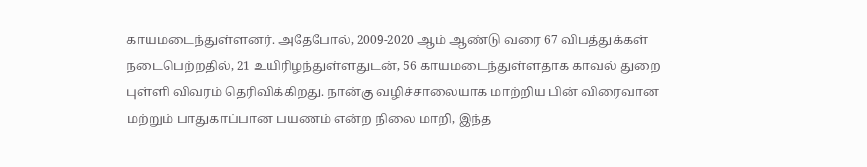காயமடைந்துள்ளனர். அதேபோல், 2009-2020 ஆம் ஆண்டு வரை 67 விபத்துக்கள் நடைபெற்றதில், 21 உயிரிழந்துள்ளதுடன், 56 காயமடைந்துள்ளதாக காவல் துறை புள்ளி விவரம் தெரிவிக்கிறது. நான்கு வழிச்சாலையாக மாற்றிய பின் விரைவான மற்றும் பாதுகாப்பான பயணம் என்ற நிலை மாறி, இந்த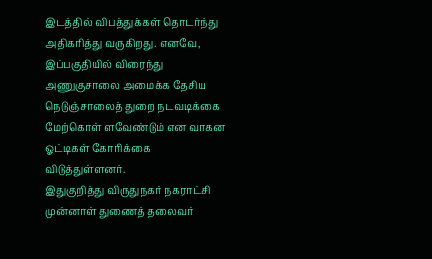இடத்தில் விபத்துக்கள் தொடர்ந்து அதிகரித்து வருகிறது. எனவே, இப்பகுதியில் விரைந்து அணுகுசாலை அமைக்க தேசிய நெடுஞ்சாலைத் துறை நடவடிக்கை மேற்கொள் ளவேண்டும் என வாகன ஓட்டிகள் கோரிக்கை விடுத்துள்ளனர்.
இதுகுறித்து விருதுநகர் நகராட்சி முன்னாள் துணைத் தலைவர்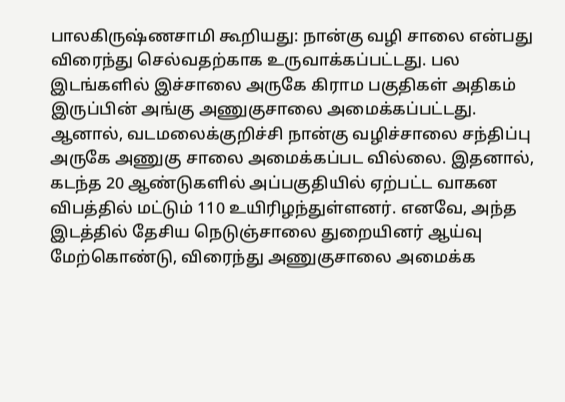பாலகிருஷ்ணசாமி கூறியது: நான்கு வழி சாலை என்பது விரைந்து செல்வதற்காக உருவாக்கப்பட்டது. பல இடங்களில் இச்சாலை அருகே கிராம பகுதிகள் அதிகம் இருப்பின் அங்கு அணுகுசாலை அமைக்கப்பட்டது. ஆனால், வடமலைக்குறிச்சி நான்கு வழிச்சாலை சந்திப்பு அருகே அணுகு சாலை அமைக்கப்பட வில்லை. இதனால், கடந்த 20 ஆண்டுகளில் அப்பகுதியில் ஏற்பட்ட வாகன விபத்தில் மட்டும் 110 உயிரிழந்துள்ளனர். எனவே, அந்த இடத்தில் தேசிய நெடுஞ்சாலை துறையினர் ஆய்வு மேற்கொண்டு, விரைந்து அணுகுசாலை அமைக்க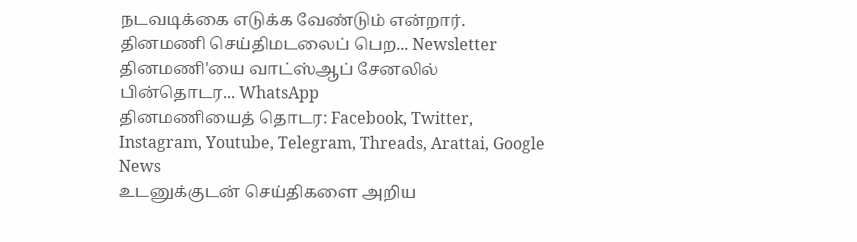நடவடிக்கை எடுக்க வேண்டும் என்றார்.
தினமணி செய்திமடலைப் பெற... Newsletter
தினமணி'யை வாட்ஸ்ஆப் சேனலில் பின்தொடர... WhatsApp
தினமணியைத் தொடர: Facebook, Twitter, Instagram, Youtube, Telegram, Threads, Arattai, Google News
உடனுக்குடன் செய்திகளை அறிய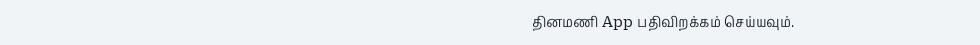தினமணி App பதிவிறக்கம் செய்யவும்.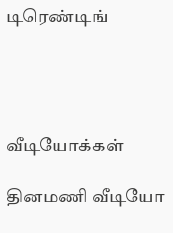டிரெண்டிங்




வீடியோக்கள்

தினமணி வீடியோ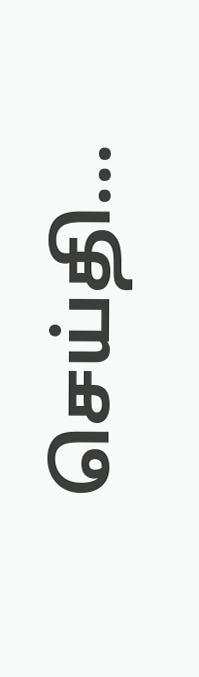செய்தி...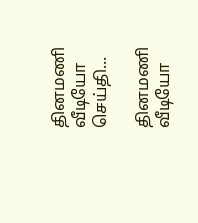தினமணி வீடியோ செய்தி...

தினமணி வீடியோ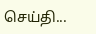செய்தி...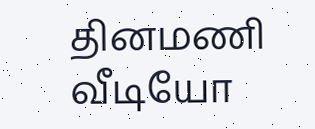தினமணி வீடியோ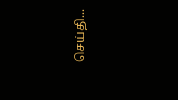செய்தி...